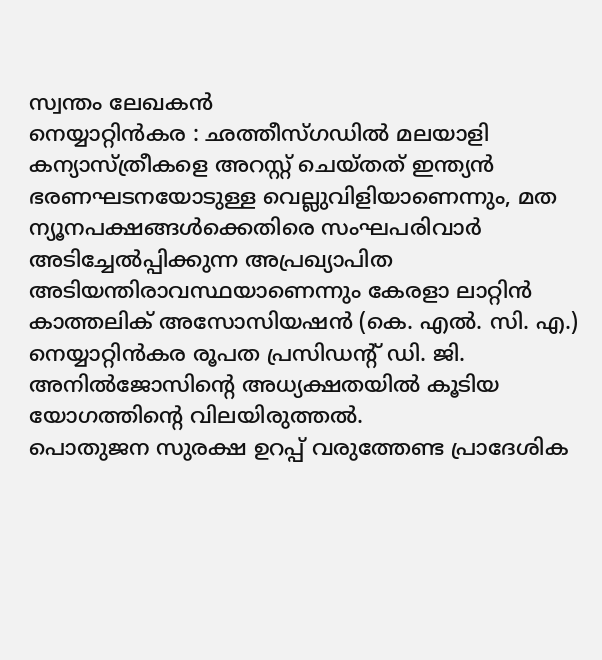സ്വന്തം ലേഖകൻ
നെയ്യാറ്റിൻകര : ഛത്തീസ്ഗഡിൽ മലയാളി കന്യാസ്ത്രീകളെ അറസ്റ്റ് ചെയ്തത് ഇന്ത്യൻ ഭരണഘടനയോടുള്ള വെല്ലുവിളിയാണെന്നും, മത ന്യൂനപക്ഷങ്ങൾക്കെതിരെ സംഘപരിവാർ അടിച്ചേൽപ്പിക്കുന്ന അപ്രഖ്യാപിത അടിയന്തിരാവസ്ഥയാണെന്നും കേരളാ ലാറ്റിൻ കാത്തലിക് അസോസിയഷൻ (കെ. എൽ. സി. എ.) നെയ്യാറ്റിൻകര രൂപത പ്രസിഡന്റ് ഡി. ജി. അനിൽജോസിന്റെ അധ്യക്ഷതയിൽ കൂടിയ യോഗത്തിന്റെ വിലയിരുത്തൽ.
പൊതുജന സുരക്ഷ ഉറപ്പ് വരുത്തേണ്ട പ്രാദേശിക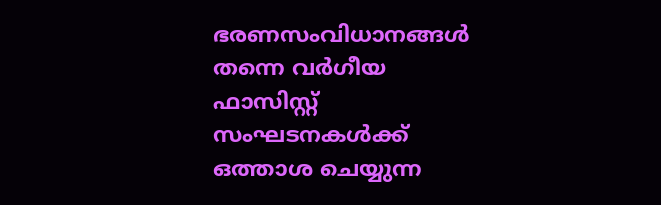ഭരണസംവിധാനങ്ങൾ തന്നെ വർഗീയ ഫാസിസ്റ്റ് സംഘടനകൾക്ക് ഒത്താശ ചെയ്യുന്ന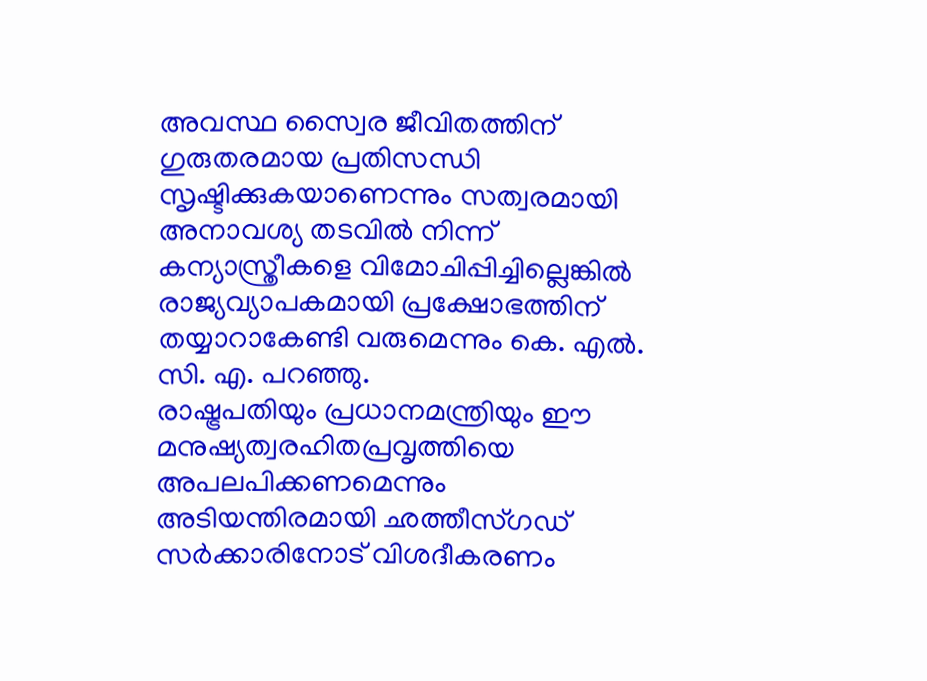അവസ്ഥ സ്വൈര ജീവിതത്തിന് ഗുരുതരമായ പ്രതിസന്ധി സൃഷ്ടിക്കുകയാണെന്നും സത്വരമായി അനാവശ്യ തടവിൽ നിന്ന് കന്യാസ്ത്രീകളെ വിമോചിപ്പിച്ചില്ലെങ്കിൽ രാജ്യവ്യാപകമായി പ്രക്ഷോഭത്തിന് തയ്യാറാകേണ്ടി വരുമെന്നും കെ. എൽ. സി. എ. പറഞ്ഞു.
രാഷ്ട്രപതിയും പ്രധാനമന്ത്രിയും ഈ മനുഷ്യത്വരഹിതപ്രവൃത്തിയെ അപലപിക്കണമെന്നും അടിയന്തിരമായി ഛത്തീസ്ഗഡ് സർക്കാരിനോട് വിശദീകരണം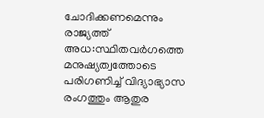ചോദിക്കണമെന്നും രാജ്യത്ത് അധ:സ്ഥിതവർഗത്തെ മനുഷ്യത്വത്തോടെ പരിഗണിച്ച് വിദ്യാഭ്യാസ രംഗത്തും ആതുര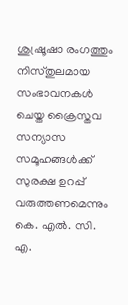ശുഷ്രൂഷാ രംഗത്തും നിസ്തുലമായ സംഭാവനകൾ ചെയ്ത ക്രൈസ്തവ സന്യാസ സമൂഹങ്ങൾക്ക് സുരക്ഷ ഉറപ്പ് വരുത്തണമെന്നും കെ. എൽ. സി. എ.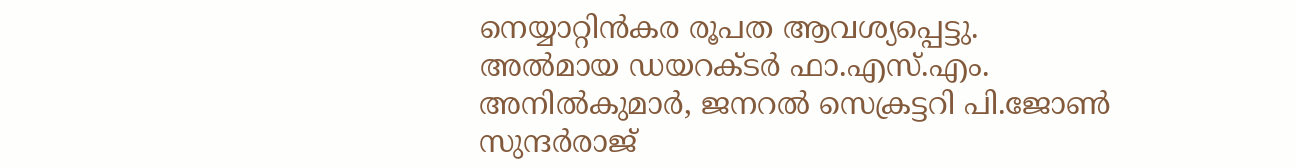നെയ്യാറ്റിൻകര രൂപത ആവശ്യപ്പെട്ടു.
അൽമായ ഡയറക്ടർ ഫാ.എസ്.എം. അനിൽകുമാർ, ജനറൽ സെക്രട്ടറി പി.ജോൺ സുന്ദർരാജ്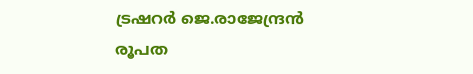ട്രഷറർ ജെ.രാജേന്ദ്രൻ രൂപത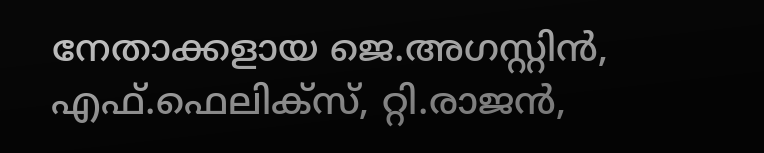നേതാക്കളായ ജെ.അഗസ്റ്റിൻ, എഫ്.ഫെലിക്സ്, റ്റി.രാജൻ,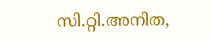സി.റ്റി.അനിത,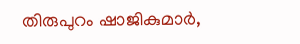തിരുപുറം ഷാജികുമാർ,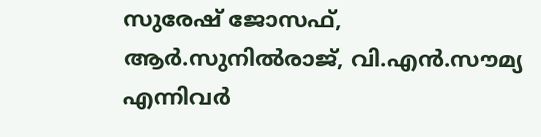സുരേഷ് ജോസഫ്, ആർ.സുനിൽരാജ്, വി.എൻ.സൗമ്യ എന്നിവർ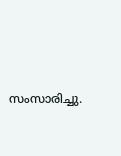സംസാരിച്ചു.